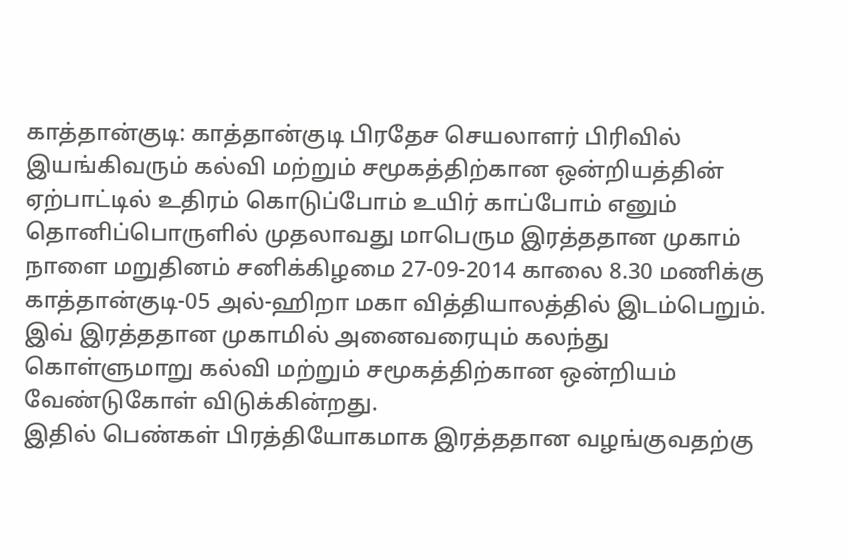காத்தான்குடி: காத்தான்குடி பிரதேச செயலாளர் பிரிவில் இயங்கிவரும் கல்வி மற்றும் சமூகத்திற்கான ஒன்றியத்தின் ஏற்பாட்டில் உதிரம் கொடுப்போம் உயிர் காப்போம் எனும் தொனிப்பொருளில் முதலாவது மாபெரும இரத்ததான முகாம் நாளை மறுதினம் சனிக்கிழமை 27-09-2014 காலை 8.30 மணிக்கு காத்தான்குடி-05 அல்-ஹிறா மகா வித்தியாலத்தில் இடம்பெறும்.
இவ் இரத்ததான முகாமில் அனைவரையும் கலந்து கொள்ளுமாறு கல்வி மற்றும் சமூகத்திற்கான ஒன்றியம் வேண்டுகோள் விடுக்கின்றது.
இதில் பெண்கள் பிரத்தியோகமாக இரத்ததான வழங்குவதற்கு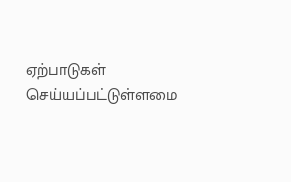ஏற்பாடுகள் செய்யப்பட்டுள்ளமை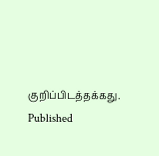குறிப்பிடத்தக்கது.
Published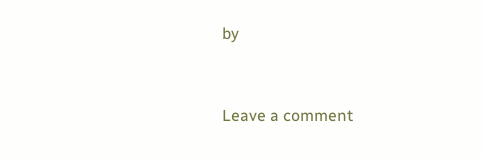by


Leave a comment